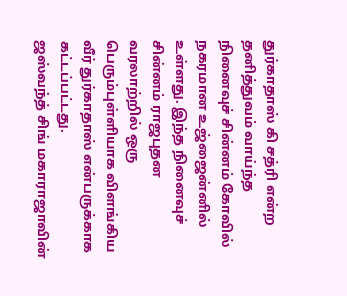துர்காதாஸ் கி சத்ரி என்ற தனித்துவம் வாய்ந்த நினைவுச் சின்னம் கோவில் நகரமான உஜ்ஜைன்னில் உள்ளது. இந்த நினைவுச் சின்னம் ராஜபுதன வரலாற்றில் ஒரு பெரும்புள்ளியாக விளங்கிய வீர் துர்காதாஸ் என்பருக்காக கட்டப்பட்டது.
ஜஸ்வந்த் சிங் மகாராஜாவின்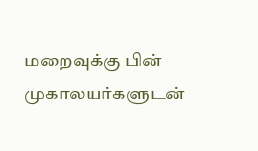மறைவுக்கு பின் முகாலயர்களுடன்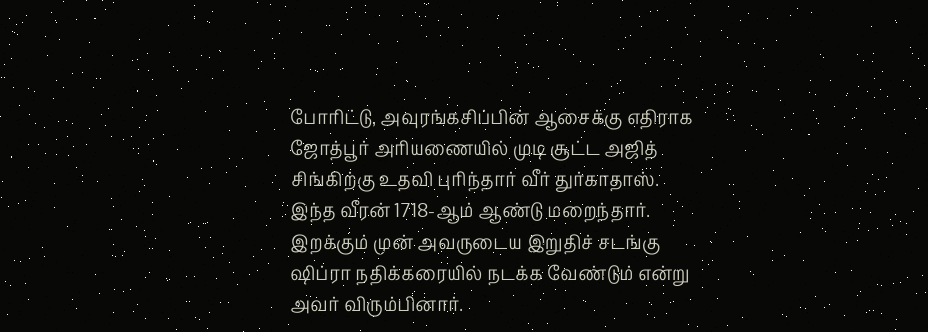போரிட்டு, அவுரங்கசிப்பின் ஆசைக்கு எதிராக ஜோத்பூர் அரியணையில் முடி சூட்ட அஜித் சிங்கிற்கு உதவி புரிந்தார் வீர் துர்காதாஸ்.
இந்த வீரன் 1718-ஆம் ஆண்டு மறைந்தார். இறக்கும் முன் அவருடைய இறுதிச் சடங்கு ஷிப்ரா நதிக்கரையில் நடக்க வேண்டும் என்று அவர் விரும்பினார்.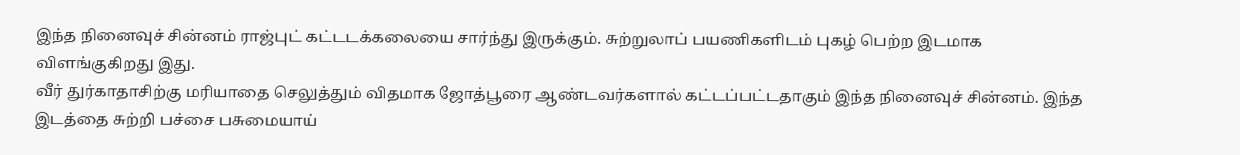இந்த நினைவுச் சின்னம் ராஜ்புட் கட்டடக்கலையை சார்ந்து இருக்கும். சுற்றுலாப் பயணிகளிடம் புகழ் பெற்ற இடமாக விளங்குகிறது இது.
வீர் துர்காதாசிற்கு மரியாதை செலுத்தும் விதமாக ஜோத்பூரை ஆண்டவர்களால் கட்டப்பட்டதாகும் இந்த நினைவுச் சின்னம். இந்த இடத்தை சுற்றி பச்சை பசுமையாய்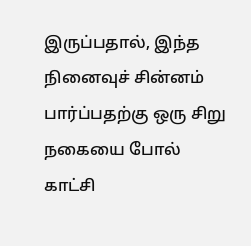இருப்பதால், இந்த நினைவுச் சின்னம் பார்ப்பதற்கு ஒரு சிறு நகையை போல் காட்சி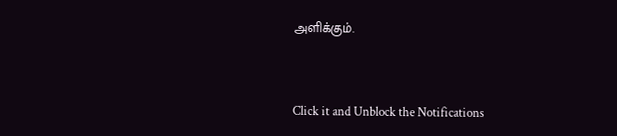அளிக்கும்.



Click it and Unblock the Notifications